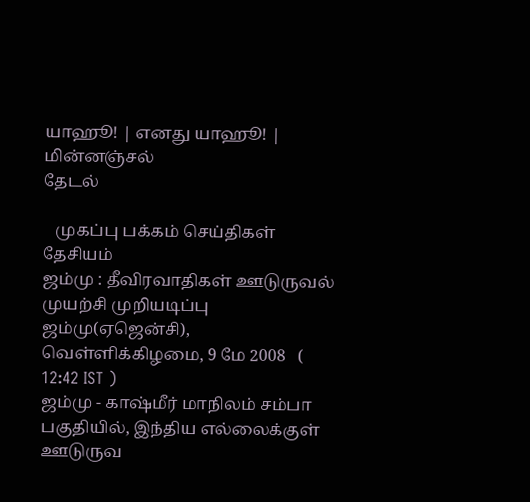யாஹூ! | எனது யாஹூ! | மின்னஞ்சல்
தேடல்

   முகப்பு பக்கம் செய்திகள் தேசியம்
ஜம்மு : தீவிரவாதிகள் ஊடுருவல் முயற்சி முறியடிப்பு
ஜம்மு(ஏஜென்சி), வெள்ளிக்கிழமை, 9 மே 2008   ( 12:42 IST )
ஜம்மு - காஷ்மீர் மாநிலம் சம்பா பகுதியில், இந்திய எல்லைக்குள் ஊடுருவ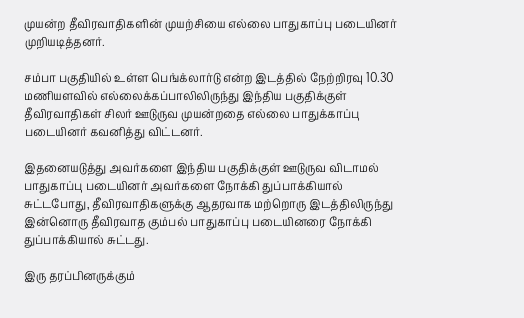முயன்ற தீவிரவாதிகளின் முயற்சியை எல்லை பாதுகாப்பு படையினர் முறியடித்தனர்.

சம்பா பகுதியில் உள்ள பெங்க்லார்டு என்ற இடத்தில் நேற்றிரவு 10.30 மணியளவில் எல்லைக்கப்பாலிலிருந்து இந்திய பகுதிக்குள் தீவிரவாதிகள் சிலர் ஊடுருவ முயன்றதை எல்லை பாதுக்காப்பு படையினர் கவனித்து விட்டனர்.

இதனையடுத்து அவர்களை இந்திய பகுதிக்குள் ஊடுருவ விடாமல் பாதுகாப்பு படையினர் அவர்களை நோக்கி துப்பாக்கியால் சுட்டபோது, தீவிரவாதிகளுக்கு ஆதரவாக மற்றொரு இடத்திலிருந்து இன்னொரு தீவிரவாத கும்பல் பாதுகாப்பு படையினரை நோக்கி துப்பாக்கியால் சுட்டது.

இரு தரப்பினருக்கும்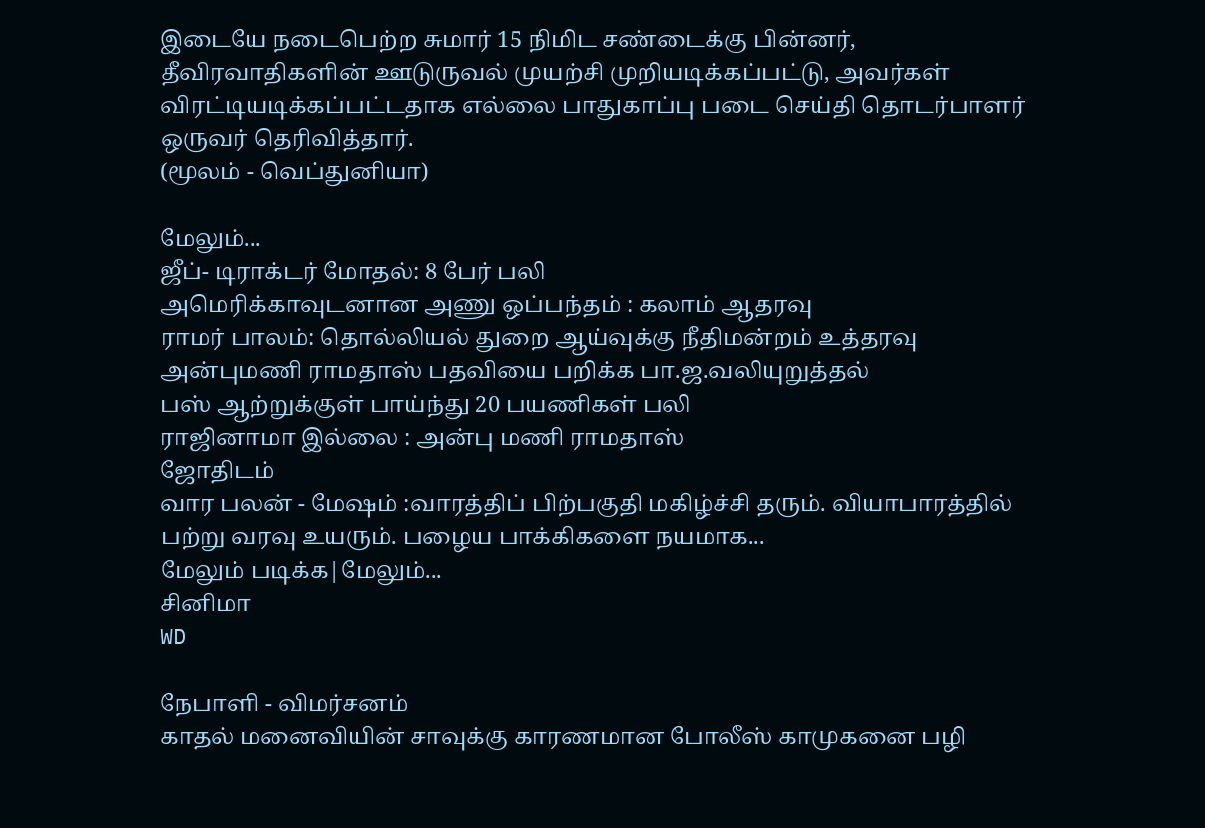இடையே நடைபெற்ற சுமார் 15 நிமிட சண்டைக்கு பின்னர், தீவிரவாதிகளின் ஊடுருவல் முயற்சி முறியடிக்கப்பட்டு, அவர்கள் விரட்டியடிக்கப்பட்டதாக எல்லை பாதுகாப்பு படை செய்தி தொடர்பாளர் ஒருவர் தெரிவித்தார்.
(மூலம் - வெப்துனியா)

மேலும்...
ஜீப்- டிராக்டர் மோதல்: 8 பேர் பலி
அமெரிக்காவுடனான அணு ஒப்பந்தம் : கலாம் ஆதரவு
ராமர் பாலம்: தொல்லியல் துறை ஆய்வுக்கு நீதிமன்றம் உத்தரவு
அன்புமணி ராமதாஸ் பதவியை பறிக்க பா.ஜ.வலியுறுத்தல்
பஸ் ஆற்றுக்குள் பாய்ந்து 20 பயணிகள் பலி
ராஜினாமா இல்லை : அன்பு மணி ராமதாஸ்
ஜோதிடம்
வார பலன் - மேஷம் :வாரத்திப் பிற்பகுதி மகிழ்ச்சி தரும். வியாபாரத்தில் பற்று வரவு உயரும். பழைய பாக்கிகளை நயமாக...
மேலும் படிக்க|மேலும்...
சினிமா
WD

நேபாளி - விமர்சனம்
காதல் மனைவியின் சாவுக்கு காரணமான போலீஸ் காமுகனை பழி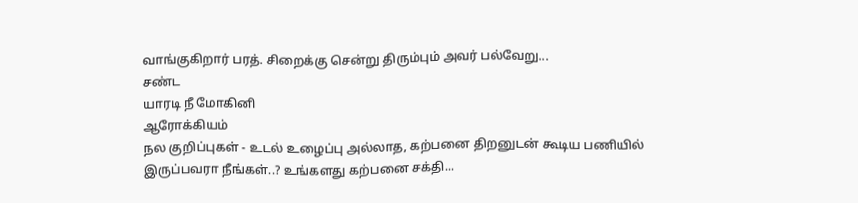வாங்குகிறார் பரத். சிறைக்கு சென்று திரும்பும் அவர் பல்வேறு...
சண்ட
யாரடி ‌நீ மோ‌கி‌னி
ஆரோக்கியம்
நல குறிப்புகள் - உடல் உழைப்பு அல்லாத, கற்பனை திறனுடன் கூடிய பணியில் இருப்பவரா நீங்கள்..? உங்களது கற்பனை சக்தி...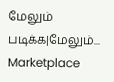மேலும் படிக்க|மேலும்...
Marketplace